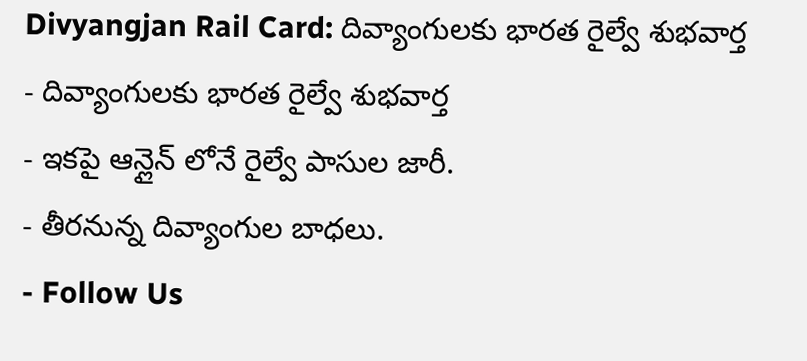Divyangjan Rail Card: దివ్యాంగులకు భారత రైల్వే శుభవార్త
- దివ్యాంగులకు భారత రైల్వే శుభవార్త
- ఇకపై ఆన్లైన్ లోనే రైల్వే పాసుల జారీ.
- తీరనున్న దివ్యాంగుల బాధలు.
- Follow Us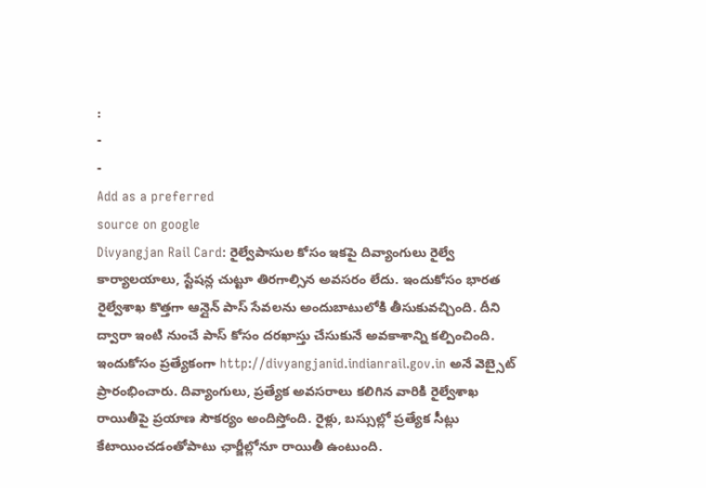:
-
-
Add as a preferred
source on google
Divyangjan Rail Card: రైల్వేపాసుల కోసం ఇకపై దివ్యాంగులు రైల్వే కార్యాలయాలు, స్టేషన్ల చుట్టూ తిరగాల్సిన అవసరం లేదు. ఇందుకోసం భారత రైల్వేశాఖ కొత్తగా ఆన్లైన్ పాస్ సేవలను అందుబాటులోకి తీసుకువచ్చింది. దీని ద్వారా ఇంటి నుంచే పాస్ కోసం దరఖాస్తు చేసుకునే అవకాశాన్ని కల్పించింది. ఇందుకోసం ప్రత్యేకంగా http://divyangjanid.indianrail.gov.in అనే వెబ్సైట్ ప్రారంభించారు. దివ్యాంగులు, ప్రత్యేక అవసరాలు కలిగిన వారికి రైల్వేశాఖ రాయితీపై ప్రయాణ సౌకర్యం అందిస్తోంది. రైళ్లు, బస్సుల్లో ప్రత్యేక సీట్లు కేటాయించడంతోపాటు ఛార్జీల్లోనూ రాయితీ ఉంటుంది.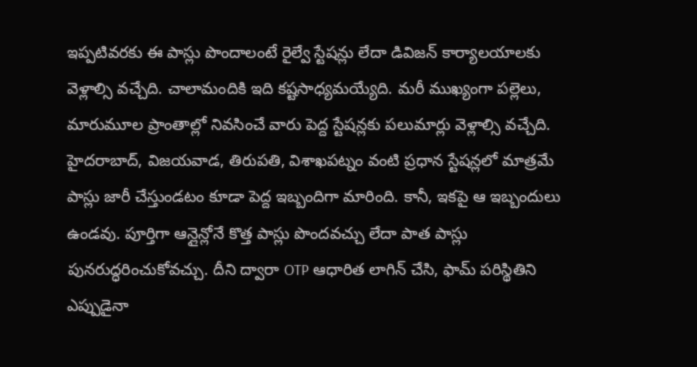ఇప్పటివరకు ఈ పాస్లు పొందాలంటే రైల్వే స్టేషన్లు లేదా డివిజన్ కార్యాలయాలకు వెళ్లాల్సి వచ్చేది. చాలామందికి ఇది కష్టసాధ్యమయ్యేది. మరీ ముఖ్యంగా పల్లెలు, మారుమూల ప్రాంతాల్లో నివసించే వారు పెద్ద స్టేషన్లకు పలుమార్లు వెళ్లాల్సి వచ్చేది. హైదరాబాద్, విజయవాడ, తిరుపతి, విశాఖపట్నం వంటి ప్రధాన స్టేషన్లలో మాత్రమే పాస్లు జారీ చేస్తుండటం కూడా పెద్ద ఇబ్బందిగా మారింది. కానీ, ఇకపై ఆ ఇబ్బందులు ఉండవు. పూర్తిగా ఆన్లైన్లోనే కొత్త పాస్లు పొందవచ్చు లేదా పాత పాస్లు పునరుద్ధరించుకోవచ్చు. దీని ద్వారా OTP ఆధారిత లాగిన్ చేసి, ఫామ్ పరిస్థితిని ఎప్పుడైనా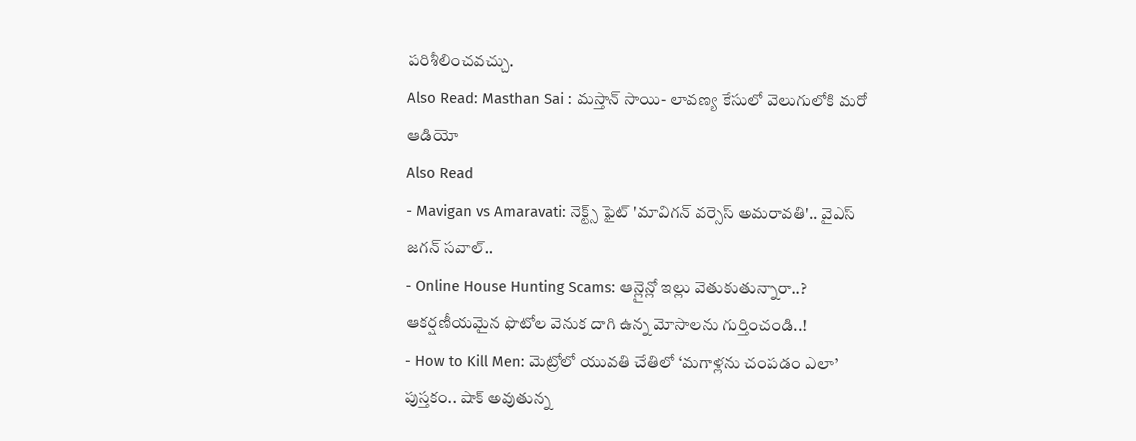పరిశీలించవచ్చు.
Also Read: Masthan Sai : మస్తాన్ సాయి- లావణ్య కేసులో వెలుగులోకి మరో ఆడియో
Also Read
- Mavigan vs Amaravati: నెక్ట్స్ ఫైట్ 'మావిగన్ వర్సెస్ అమరావతి'.. వైఎస్ జగన్ సవాల్..
- Online House Hunting Scams: ఆన్లైన్లో ఇల్లు వెతుకుతున్నారా..? ఆకర్షణీయమైన ఫొటోల వెనుక దాగి ఉన్న మోసాలను గుర్తించండి..!
- How to Kill Men: మెట్రోలో యువతి చేతిలో ‘మగాళ్లను చంపడం ఎలా’ పుస్తకం.. షాక్ అవుతున్న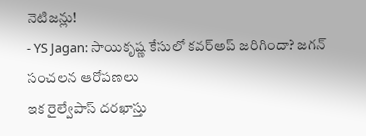నెటిజన్లు!
- YS Jagan: సాయికృష్ణ కేసులో కవర్అప్ జరిగిందా? జగన్ సంచలన ఆరోపణలు
ఇక రైల్వేపాస్ దరఖాస్తు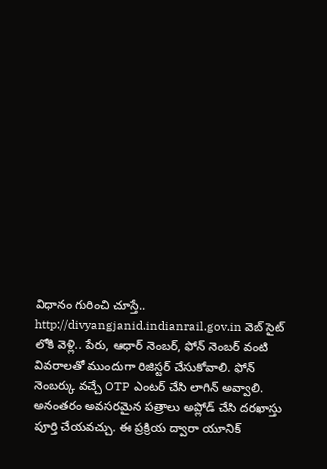విధానం గురించి చూస్తే.. http://divyangjanid.indianrail.gov.in వెబ్ సైట్ లోకి వెళ్లి.. పేరు, ఆధార్ నెంబర్, ఫోన్ నెంబర్ వంటి వివరాలతో ముందుగా రిజిస్టర్ చేసుకోవాలి. ఫోన్ నెంబర్కు వచ్చే OTP ఎంటర్ చేసి లాగిన్ అవ్వాలి. అనంతరం అవసరమైన పత్రాలు అప్లోడ్ చేసి దరఖాస్తు పూర్తి చేయవచ్చు. ఈ ప్రక్రియ ద్వారా యూనిక్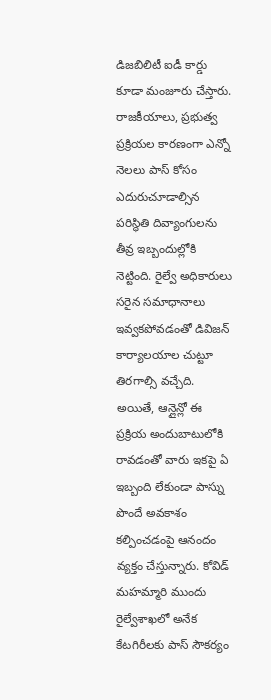డిజబిలిటీ ఐడీ కార్డు కూడా మంజూరు చేస్తారు. రాజకీయాలు, ప్రభుత్వ ప్రక్రియల కారణంగా ఎన్నో నెలలు పాస్ కోసం ఎదురుచూడాల్సిన పరిస్థితి దివ్యాంగులను తీవ్ర ఇబ్బందుల్లోకి నెట్టింది. రైల్వే అధికారులు సరైన సమాధానాలు ఇవ్వకపోవడంతో డివిజన్ కార్యాలయాల చుట్టూ తిరగాల్సి వచ్చేది. అయితే, ఆన్లైన్లో ఈ ప్రక్రియ అందుబాటులోకి రావడంతో వారు ఇకపై ఏ ఇబ్బంది లేకుండా పాస్ను పొందే అవకాశం కల్పించడంపై ఆనందం వ్యక్తం చేస్తున్నారు. కోవిడ్ మహమ్మారి ముందు రైల్వేశాఖలో అనేక కేటగిరీలకు పాస్ సౌకర్యం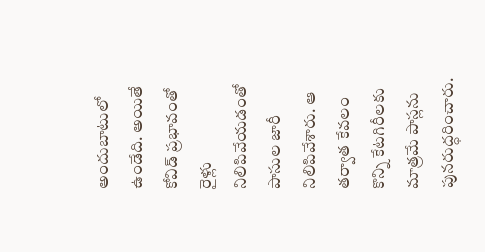అందుబాటులో ఉండేది. అయితే కోవిడ్ ప్రభావంతో రైళ్లు నిలిపివేయడంతో పాసుల జారీ నిలిపివేశారు. ఆ తర్వాత కేవలం కొన్ని కేటగిరీలకు మాత్రమే పాస్లను పునరుద్ధరించారు.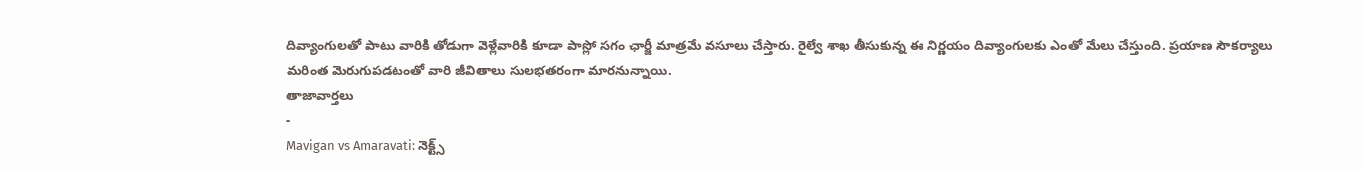దివ్యాంగులతో పాటు వారికి తోడుగా వెళ్లేవారికి కూడా పాస్లో సగం ఛార్జీ మాత్రమే వసూలు చేస్తారు. రైల్వే శాఖ తీసుకున్న ఈ నిర్ణయం దివ్యాంగులకు ఎంతో మేలు చేస్తుంది. ప్రయాణ సౌకర్యాలు మరింత మెరుగుపడటంతో వారి జీవితాలు సులభతరంగా మారనున్నాయి.
తాజావార్తలు
-
Mavigan vs Amaravati: నెక్ట్స్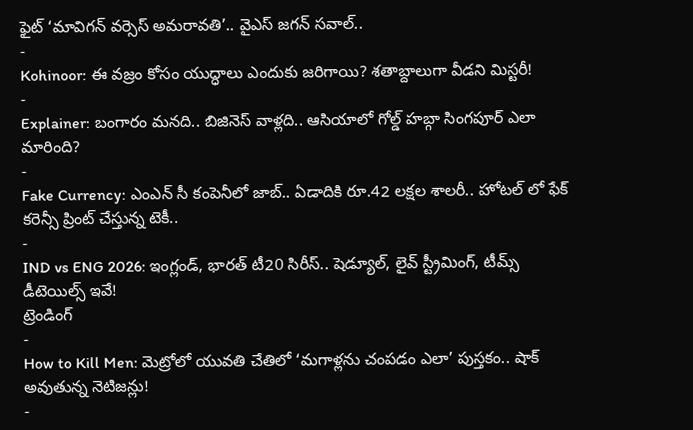ఫైట్ ‘మావిగన్ వర్సెస్ అమరావతి’.. వైఎస్ జగన్ సవాల్..
-
Kohinoor: ఈ వజ్రం కోసం యుద్ధాలు ఎందుకు జరిగాయి? శతాబ్దాలుగా వీడని మిస్టరీ!
-
Explainer: బంగారం మనది.. బిజినెస్ వాళ్లది.. ఆసియాలో గోల్డ్ హబ్గా సింగపూర్ ఎలా మారింది?
-
Fake Currency: ఎంఎన్ సీ కంపెనీలో జాబ్.. ఏడాదికి రూ.42 లక్షల శాలరీ.. హోటల్ లో ఫేక్ కరెన్సీ ప్రింట్ చేస్తున్న టెకీ..
-
IND vs ENG 2026: ఇంగ్లండ్, భారత్ టీ20 సిరీస్.. షెడ్యూల్, లైవ్ స్ట్రీమింగ్, టీమ్స్ డీటెయిల్స్ ఇవే!
ట్రెండింగ్
-
How to Kill Men: మెట్రోలో యువతి చేతిలో ‘మగాళ్లను చంపడం ఎలా’ పుస్తకం.. షాక్ అవుతున్న నెటిజన్లు!
-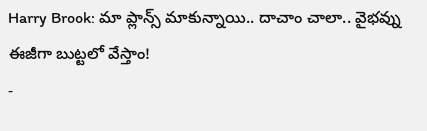Harry Brook: మా ప్లాన్స్ మాకున్నాయి.. దాచాం చాలా.. వైభవ్ను ఈజీగా బుట్టలో వేస్తాం!
-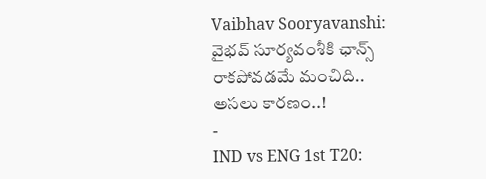Vaibhav Sooryavanshi: వైభవ్ సూర్యవంశీకి ఛాన్స్ రాకపోవడమే మంచిది.. అసలు కారణం..!
-
IND vs ENG 1st T20: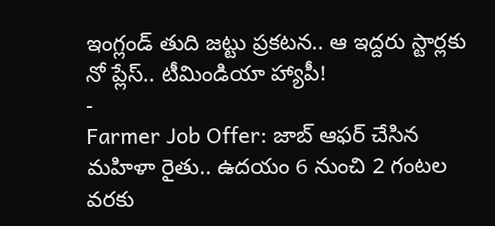ఇంగ్లండ్ తుది జట్టు ప్రకటన.. ఆ ఇద్దరు స్టార్లకు నో ప్లేస్.. టీమిండియా హ్యాపీ!
-
Farmer Job Offer: జాబ్ ఆఫర్ చేసిన మహిళా రైతు.. ఉదయం 6 నుంచి 2 గంటల వరకు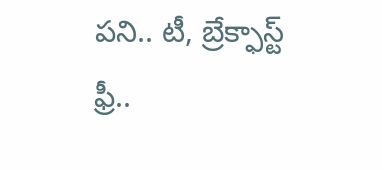పని.. టీ, బ్రేక్ఫాస్ట్ ఫ్రీ..